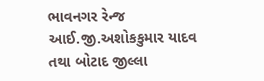ભાવનગર રેન્જ આઈ.જી.અશોકકુમાર યાદવ તથા બોટાદ જીલ્લા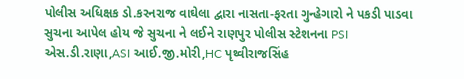પોલીસ અધિક્ષક ડો.કરનરાજ વાઘેલા દ્વારા નાસતા-ફરતા ગુન્હેગારો ને પકડી પાડવા સુચના આપેલ હોય જે સુચના ને લઈને રાણપુર પોલીસ સ્ટેશનના PSI એસ.ડી.રાણા,ASI આઈ.જી.મોરી,HC પૃથ્વીરાજસિંહ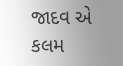જાદવ એ કલમ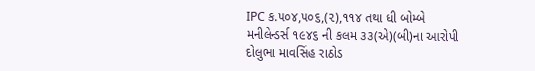IPC ક.૫૦૪,૫૦૬,(૨),૧૧૪ તથા ધી બોમ્બે મનીલેન્ડર્સ ૧૯૪૬ ની કલમ ૩૩(એ)(બી)ના આરોપી દોલુભા માવસિંહ રાઠોડ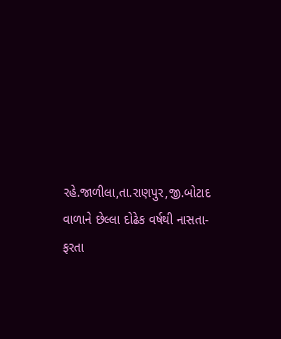રહે.જાળીલા,તા.રાણપુર,જી.બોટાદ વાળાને છેલ્લા દોઢેક વર્ષથી નાસતા-ફરતા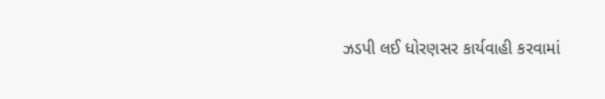ઝડપી લઈ ધોરણસર કાર્યવાહી કરવામાં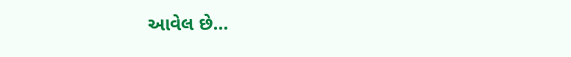આવેલ છે…